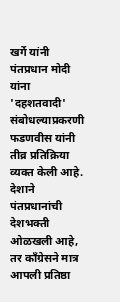खर्गे यांनी पंतप्रधान मोदी यांना 'दहशतवादी' संबोधल्याप्रकरणी फडणवीस यांनी तीव्र प्रतिक्रिया व्यक्त केली आहे. देशाने पंतप्रधानांची देशभक्ती ओळखली आहे, तर काँग्रेसने मात्र आपली प्रतिष्ठा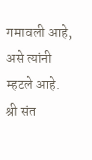गमावली आहे, असे त्यांनी म्हटले आहे.
श्री संत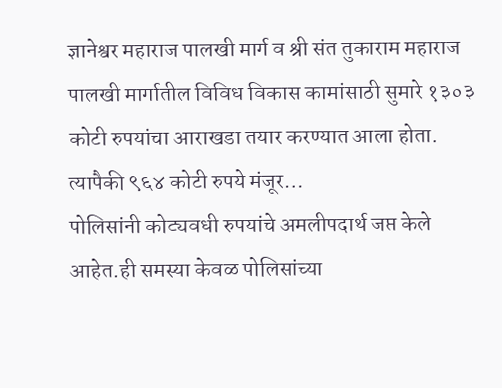ज्ञानेश्वर महाराज पालखी मार्ग व श्री संत तुकाराम महाराज पालखी मार्गातील विविध विकास कामांसाठी सुमारे १३०३ कोटी रुपयांचा आराखडा तयार करण्यात आला होता. त्यापैकी ९६४ कोटी रुपये मंजूर…
पोलिसांनी कोट्यवधी रुपयांचे अमलीपदार्थ जप्त केले आहेत.ही समस्या केवळ पोलिसांच्या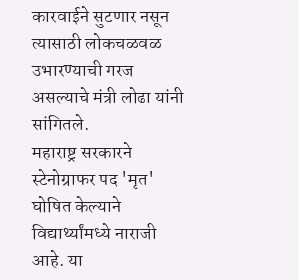कारवाईने सुटणार नसून त्यासाठी लोकचळवळ उभारण्याची गरज असल्याचे मंत्री लोढा यांनी सांगितले.
महाराष्ट्र सरकारने स्टेनोग्राफर पद 'मृत' घोषित केल्याने विद्यार्थ्यांमध्ये नाराजी आहे. या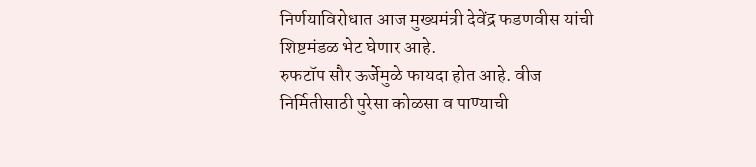निर्णयाविरोधात आज मुख्यमंत्री देवेंद्र फडणवीस यांची शिष्टमंडळ भेट घेणार आहे.
रुफटॉप सौर ऊर्जेमुळे फायदा होत आहे. वीज निर्मितीसाठी पुरेसा कोळसा व पाण्याची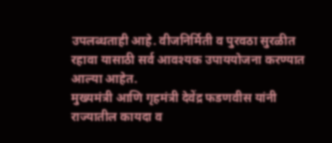उपलब्धताही आहे. वीजनिर्मिती व पुरवठा सुरळीत रहावा यासाठी सर्व आवश्यक उपाययोजना करण्यात आल्या आहेत.
मुख्यमंत्री आणि गृहमंत्री देवेंद्र फडणवीस यांनी राज्यातील कायदा व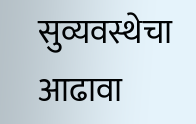सुव्यवस्थेचा आढावा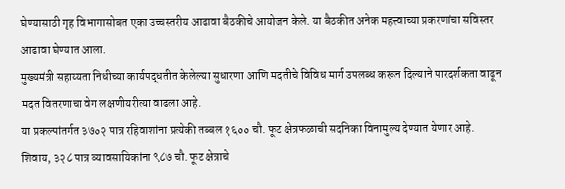घेण्यासाठी गृह विभागासोबत एका उच्चस्तरीय आढावा बैठकीचे आयोजन केले. या बैठकीत अनेक महत्त्वाच्या प्रकरणांचा सविस्तर आढावा घेण्यात आला.
मुख्यमंत्री सहाय्यता निधीच्या कार्यपद्धतीत केलेल्या सुधारणा आणि मदतीचे विविध मार्ग उपलब्ध करून दिल्याने पारदर्शकता वाढून मदत वितरणाचा वेग लक्षणीयरीत्या वाढला आहे.
या प्रकल्पांतर्गत ३७०२ पात्र रहिवाशांना प्रत्येकी तब्बल १६०० चौ. फूट क्षेत्रफळाची सदनिका विनामुल्य देण्यात येणार आहे. शिवाय, ३२८ पात्र व्यावसायिकांना ९८७ चौ. फूट क्षेत्राचे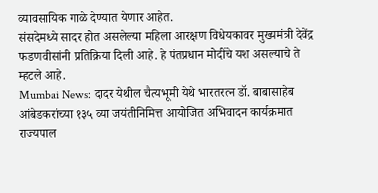व्यावसायिक गाळे देण्यात येणार आहेत.
संसदेमध्ये सादर होत असलेल्या महिला आरक्षण विधेयकावर मुख्यमंत्री देवेंद्र फडणवीसांनी प्रतिक्रिया दिली आहे. हे पंतप्रधान मोदींचे यश असल्याचे ते म्हटले आहे.
Mumbai News: दादर येथील चैत्यभूमी येथे भारतरत्न डॉ. बाबासाहेब आंबेडकरांच्या १३५ व्या जयंतीनिमित्त आयोजित अभिवादन कार्यक्रमात राज्यपाल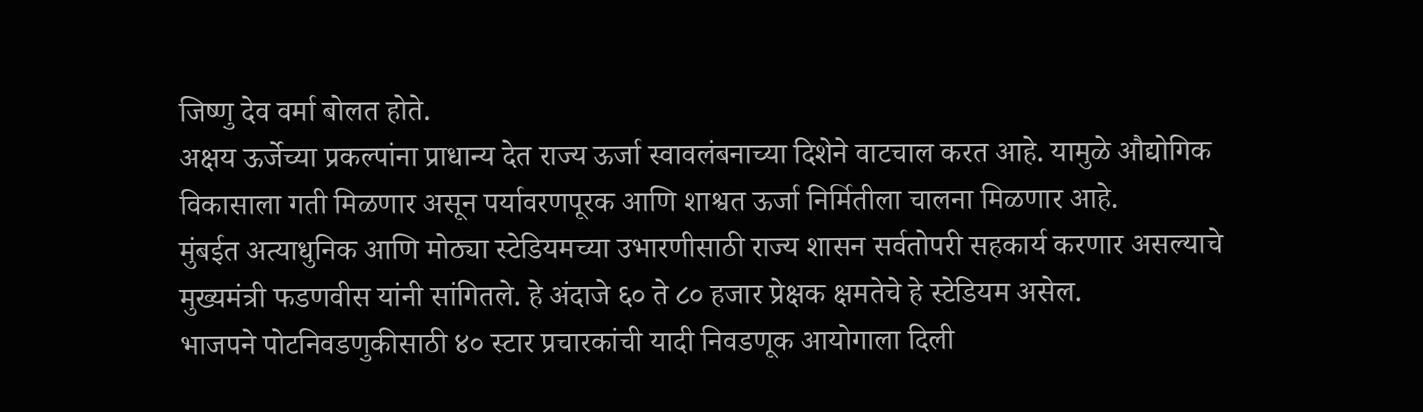जिष्णु देव वर्मा बोलत होते.
अक्षय ऊर्जेच्या प्रकल्पांना प्राधान्य देत राज्य ऊर्जा स्वावलंबनाच्या दिशेने वाटचाल करत आहे. यामुळे औद्योगिक विकासाला गती मिळणार असून पर्यावरणपूरक आणि शाश्वत ऊर्जा निर्मितीला चालना मिळणार आहे.
मुंबईत अत्याधुनिक आणि मोठ्या स्टेडियमच्या उभारणीसाठी राज्य शासन सर्वतोपरी सहकार्य करणार असल्याचे मुख्यमंत्री फडणवीस यांनी सांगितले. हे अंदाजे ६० ते ८० हजार प्रेक्षक क्षमतेचे हे स्टेडियम असेल.
भाजपने पोटनिवडणुकीसाठी ४० स्टार प्रचारकांची यादी निवडणूक आयोगाला दिली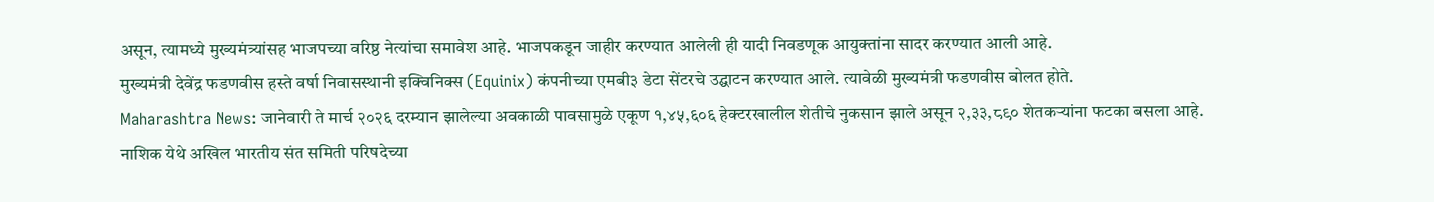असून, त्यामध्ये मुख्यमंत्र्यांसह भाजपच्या वरिष्ठ नेत्यांचा समावेश आहे. भाजपकडून जाहीर करण्यात आलेली ही यादी निवडणूक आयुक्तांना सादर करण्यात आली आहे.
मुख्यमंत्री देवेंद्र फडणवीस हस्ते वर्षा निवासस्थानी इक्विनिक्स (Equinix) कंपनीच्या एमबी३ डेटा सेंटरचे उद्घाटन करण्यात आले. त्यावेळी मुख्यमंत्री फडणवीस बोलत होते.
Maharashtra News: जानेवारी ते मार्च २०२६ दरम्यान झालेल्या अवकाळी पावसामुळे एकूण १,४५,६०६ हेक्टरखालील शेतीचे नुकसान झाले असून २,३३,८९० शेतकऱ्यांना फटका बसला आहे.
नाशिक येथे अखिल भारतीय संत समिती परिषदेच्या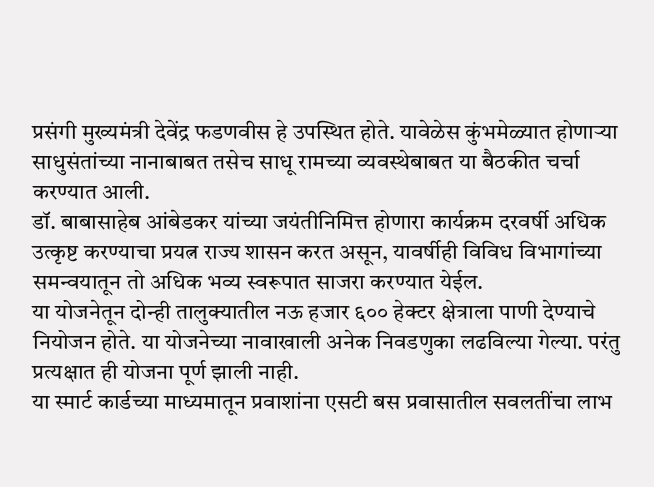प्रसंगी मुख्यमंत्री देवेंद्र फडणवीस हे उपस्थित होते. यावेळेस कुंभमेळ्यात होणाऱ्या साधुसंतांच्या नानाबाबत तसेच साधू रामच्या व्यवस्थेबाबत या बैठकीत चर्चा करण्यात आली.
डॉ. बाबासाहेब आंबेडकर यांच्या जयंतीनिमित्त होणारा कार्यक्रम दरवर्षी अधिक उत्कृष्ट करण्याचा प्रयत्न राज्य शासन करत असून, यावर्षीही विविध विभागांच्या समन्वयातून तो अधिक भव्य स्वरूपात साजरा करण्यात येईल.
या योजनेतून दोन्ही तालुक्यातील नऊ हजार ६०० हेक्टर क्षेत्राला पाणी देण्याचे नियोजन होते. या योजनेच्या नावाखाली अनेक निवडणुका लढविल्या गेल्या. परंतु प्रत्यक्षात ही योजना पूर्ण झाली नाही.
या स्मार्ट कार्डच्या माध्यमातून प्रवाशांना एसटी बस प्रवासातील सवलतींचा लाभ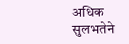अधिक सुलभतेने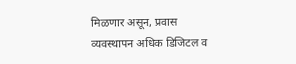मिळणार असून, प्रवास व्यवस्थापन अधिक डिजिटल व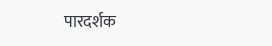पारदर्शक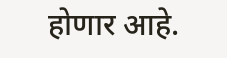होणार आहे.